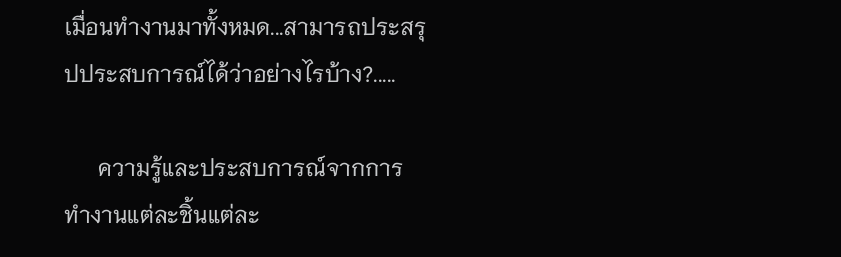เมื่อนทำงานมาทั้งหมด...สามารถประสรุปประสบการณ์ได้ว่าอย่างไรบ้าง?.....

      ความรู้และประสบการณ์จากการทำงานแต่ละชิ้นแต่ละ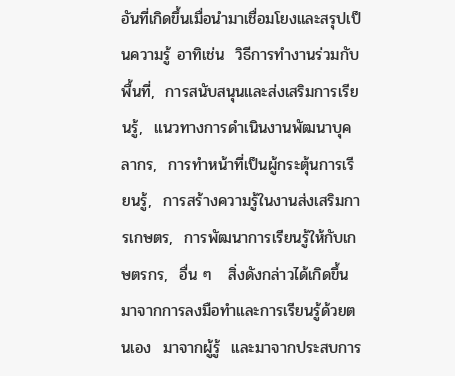อันที่เกิดขึ้นเมื่อนำมาเชื่อมโยงและสรุปเป็นความรู้ อาทิเช่น  วิธีการทำงานร่วมกับพื้นที่,  การสนับสนุนและส่งเสริมการเรียนรู้,  แนวทางการดำเนินงานพัฒนาบุคลากร,  การทำหน้าที่เป็นผู้กระตุ้นการเรียนรู้,  การสร้างความรู้ในงานส่งเสริมการเกษตร,  การพัฒนาการเรียนรู้ให้กับเกษตรกร,  อื่น ๆ   สิ่งดังกล่าวได้เกิดขึ้นมาจากการลงมือทำและการเรียนรู้ด้วยตนเอง  มาจากผู้รู้  และมาจากประสบการ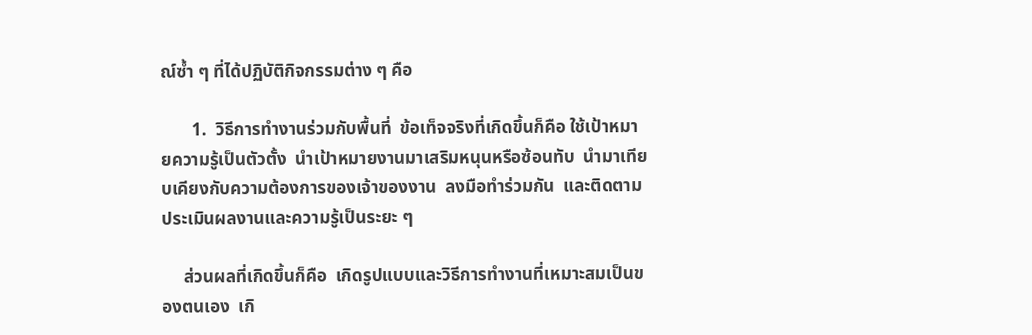ณ์ซ้ำ ๆ ที่ได้ปฏิบัติกิจกรรมต่าง ๆ คือ

       1.  วิธีการทำงานร่วมกับพื้นที่  ข้อเท็จจริงที่เกิดขึ้นก็คือ ใช้เป้าหมายความรู้เป็นตัวตั้ง  นำเป้าหมายงานมาเสริมหนุนหรือซ้อนทับ  นำมาเทียบเคียงกับความต้องการของเจ้าของงาน  ลงมือทำร่วมกัน  และติดตามประเมินผลงานและความรู้เป็นระยะ ๆ

     ส่วนผลที่เกิดขึ้นก็คือ  เกิดรูปแบบและวิธีการทำงานที่เหมาะสมเป็นของตนเอง  เกิ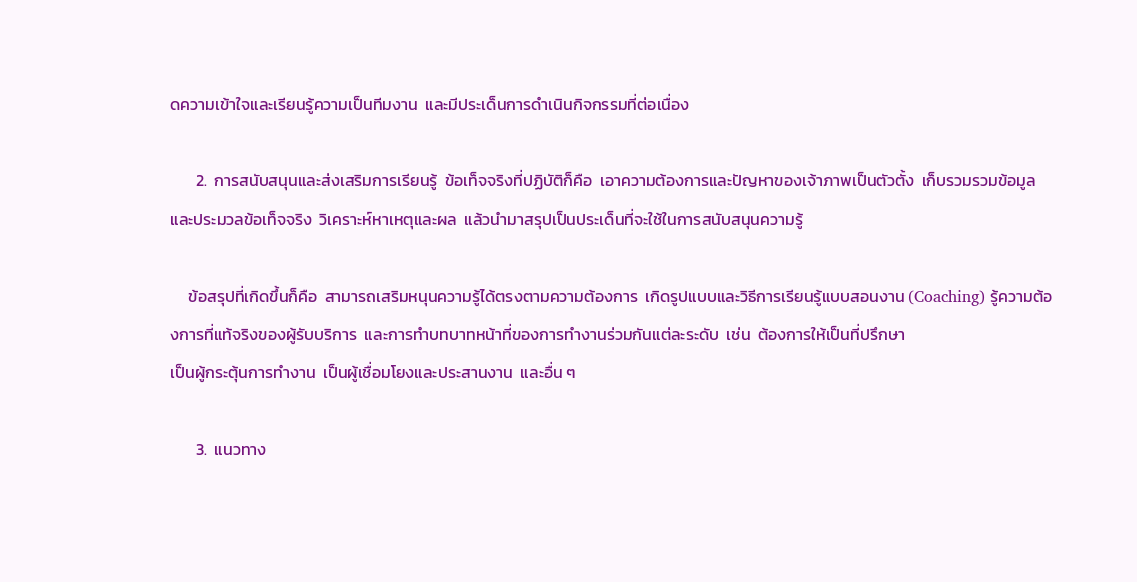ดความเข้าใจและเรียนรู้ความเป็นทีมงาน  และมีประเด็นการดำเนินกิจกรรมที่ต่อเนื่อง

       2.  การสนับสนุนและส่งเสริมการเรียนรู้  ข้อเท็จจริงที่ปฏิบัติก็คือ  เอาความต้องการและปัญหาของเจ้าภาพเป็นตัวตั้ง  เก็บรวมรวมข้อมูลและประมวลข้อเท็จจริง  วิเคราะห์หาเหตุและผล  แล้วนำมาสรุปเป็นประเด็นที่จะใช้ในการสนับสนุนความรู้

     ข้อสรุปที่เกิดขึ้นก็คือ  สามารถเสริมหนุนความรู้ได้ตรงตามความต้องการ  เกิดรูปแบบและวิธีการเรียนรู้แบบสอนงาน (Coaching) รู้ความต้องการที่แท้จริงของผู้รับบริการ  และการทำบทบาทหน้าที่ของการทำงานร่วมกันแต่ละระดับ  เช่น  ต้องการให้เป็นที่ปรึกษา
เป็นผู้กระตุ้นการทำงาน  เป็นผู้เชื่อมโยงและประสานงาน  และอื่น ๆ

       3.  แนวทาง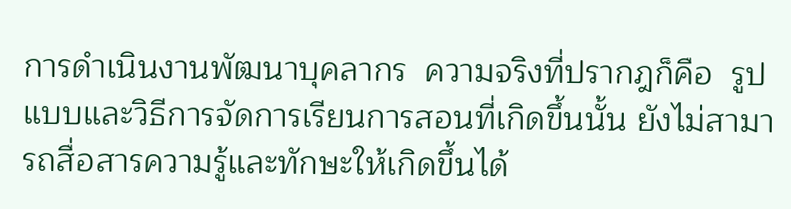การดำเนินงานพัฒนาบุคลากร  ความจริงที่ปรากฎก็คือ  รูปแบบและวิธีการจัดการเรียนการสอนที่เกิดขึ้นนั้น ยังไม่สามารถสื่อสารความรู้และทักษะให้เกิดขึ้นได้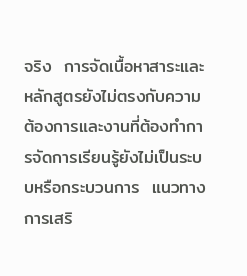จริง  การจัดเนื้อหาสาระและหลักสูตรยังไม่ตรงกับความต้องการและงานที่ต้องทำการจัดการเรียนรู้ยังไม่เป็นระบบหรือกระบวนการ  แนวทางการเสริ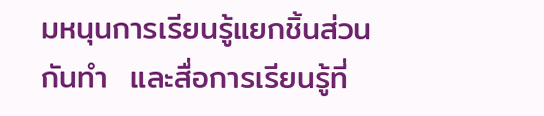มหนุนการเรียนรู้แยกชิ้นส่วนกันทำ  และสื่อการเรียนรู้ที่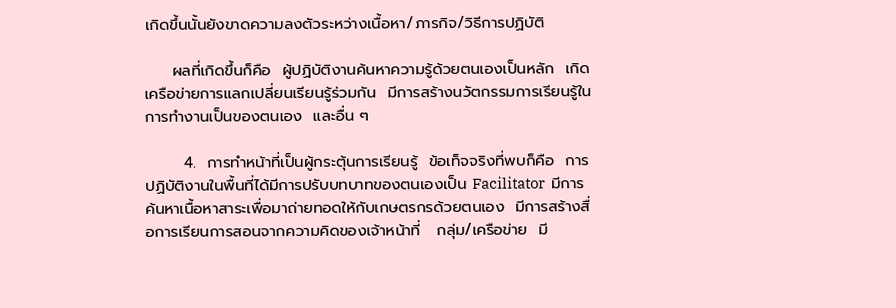เกิดขึ้นนั้นยังขาดความลงตัวระหว่างเนื้อหา/ภารกิจ/วิธีการปฏิบัติ

     ผลที่เกิดขึ้นก็คือ  ผู้ปฏิบัติงานค้นหาความรู้ด้วยตนเองเป็นหลัก  เกิดเครือข่ายการแลกเปลี่ยนเรียนรู้ร่วมกัน  มีการสร้างนวัตกรรมการเรียนรู้ในการทำงานเป็นของตนเอง  และอื่น ๆ

       4.  การทำหน้าที่เป็นผู้กระตุ้นการเรียนรู้  ข้อเท็จจริงที่พบก็คือ  การปฏิบัติงานในพื้นที่ได้มีการปรับบทบาทของตนเองเป็น Facilitator  มีการค้นหาเนื้อหาสาระเพื่อมาถ่ายทอดให้กับเกษตรกรด้วยตนเอง  มีการสร้างสื่อการเรียนการสอนจากความคิดของเจ้าหน้าที่   กลุ่ม/เครือข่าย  มี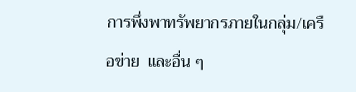การพึ่งพาทรัพยากรภายในกลุ่ม/เครือข่าย  และอื่น ๆ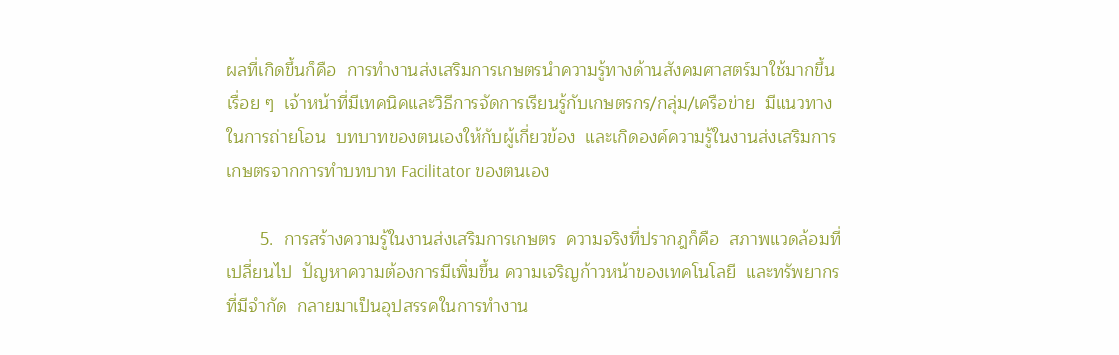ผลที่เกิดขึ้นก็คือ  การทำงานส่งเสริมการเกษตรนำความรู้ทางด้านสังคมศาสตร์มาใช้มากขึ้นเรื่อย ๆ  เจ้าหน้าที่มีเทคนิคและวิธีการจัดการเรียนรู้กับเกษตรกร/กลุ่ม/เครือข่าย  มีแนวทางในการถ่ายโอน  บทบาทของตนเองให้กับผู้เกี่ยวข้อง  และเกิดองค์ความรู้ในงานส่งเสริมการเกษตรจากการทำบทบาท Facilitator ของตนเอง

       5.  การสร้างความรู้ในงานส่งเสริมการเกษตร  ความจริงที่ปรากฎก็คือ  สภาพแวดล้อมที่เปลี่ยนไป  ปัญหาความต้องการมีเพิ่มขึ้น ความเจริญก้าวหน้าของเทคโนโลยี  และทรัพยากรที่มีจำกัด  กลายมาเป็นอุปสรรคในการทำงาน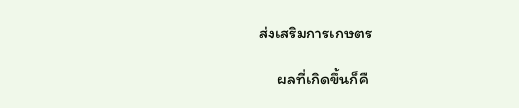ส่งเสริมการเกษตร

     ผลที่เกิดขึ้นก็คื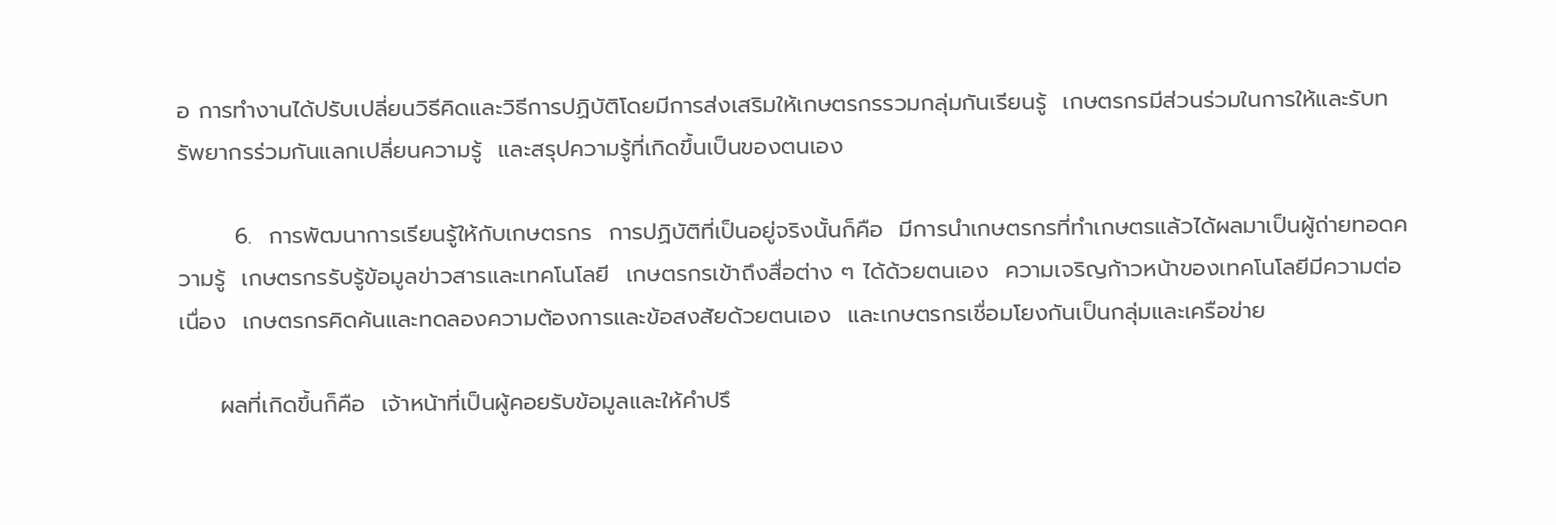อ การทำงานได้ปรับเปลี่ยนวิธีคิดและวิธีการปฏิบัติโดยมีการส่งเสริมให้เกษตรกรรวมกลุ่มกันเรียนรู้  เกษตรกรมีส่วนร่วมในการให้และรับทรัพยากรร่วมกันแลกเปลี่ยนความรู้  และสรุปความรู้ที่เกิดขึ้นเป็นของตนเอง

       6.  การพัฒนาการเรียนรู้ให้กับเกษตรกร  การปฏิบัติที่เป็นอยู่จริงนั้นก็คือ  มีการนำเกษตรกรที่ทำเกษตรแล้วได้ผลมาเป็นผู้ถ่ายทอดความรู้  เกษตรกรรับรู้ข้อมูลข่าวสารและเทคโนโลยี  เกษตรกรเข้าถึงสื่อต่าง ๆ ได้ด้วยตนเอง  ความเจริญก้าวหน้าของเทคโนโลยีมีความต่อเนื่อง  เกษตรกรคิดค้นและทดลองความต้องการและข้อสงสัยด้วยตนเอง  และเกษตรกรเชื่อมโยงกันเป็นกลุ่มและเครือข่าย

     ผลที่เกิดขึ้นก็คือ  เจ้าหน้าที่เป็นผู้คอยรับข้อมูลและให้คำปรึ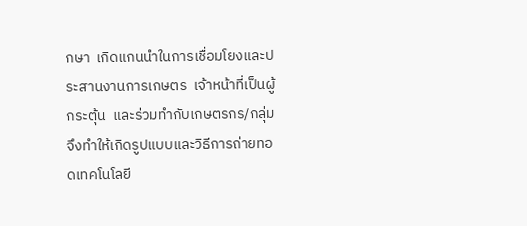กษา  เกิดแกนนำในการเชื่อมโยงและประสานงานการเกษตร  เจ้าหน้าที่เป็นผู้กระตุ้น  และร่วมทำกับเกษตรกร/กลุ่ม  จึงทำให้เกิดรูปแบบและวิธีการถ่ายทอดเทคโนโลยี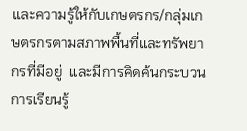และความรู้ให้กับเกษตรกร/กลุ่มเกษตรกรตามสภาพพื้นที่และทรัพยากรที่มีอยู่  และมีการคิดค้นกระบวนการเรียนรู้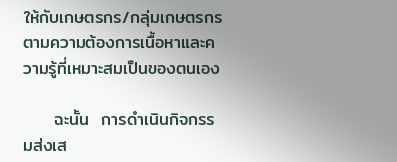ให้กับเกษตรกร/กลุ่มเกษตรกรตามความต้องการเนื้อหาและความรู้ที่เหมาะสมเป็นของตนเอง

     ฉะนั้น  การดำเนินกิจกรรมส่งเส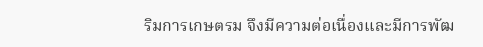ริมการเกษตรม จึงมีความต่อเนื่องและมีการพัฒ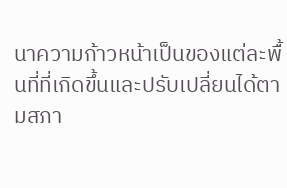นาความก้าวหน้าเป็นของแต่ละพื้นที่ที่เกิดขึ้นและปรับเปลี่ยนได้ตามสภา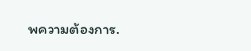พความต้องการ.